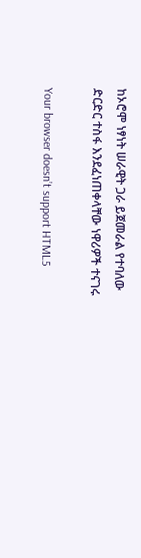ከኦሮሞ ነፃነት ሠራዊት ጋራ ይጀመራል የተባለው ድርድር ተስፋ እንደፈነጠቀላቸው ነዋሪዎች ተናገሩ

Your browser doesn’t support HTML5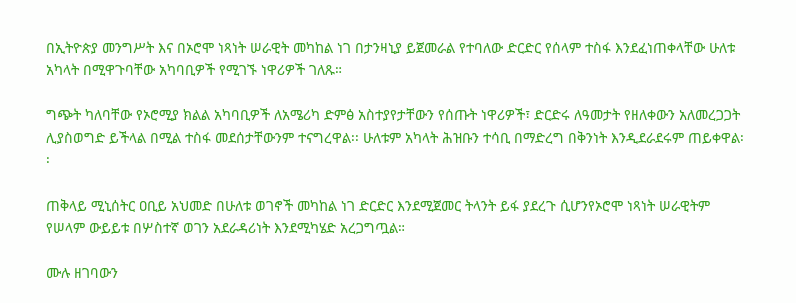በኢትዮጵያ መንግሥት እና በኦሮሞ ነጻነት ሠራዊት መካከል ነገ በታንዛኒያ ይጀመራል የተባለው ድርድር የሰላም ተስፋ እንደፈነጠቀላቸው ሁለቱ አካላት በሚዋጉባቸው አካባቢዎች የሚገኙ ነዋሪዎች ገለጹ።

ግጭት ካለባቸው የኦሮሚያ ክልል አካባቢዎች ለአሜሪካ ድምፅ አስተያየታቸውን የሰጡት ነዋሪዎች፣ ድርድሩ ለዓመታት የዘለቀውን አለመረጋጋት ሊያስወግድ ይችላል በሚል ተስፋ መደሰታቸውንም ተናግረዋል፡፡ ሁለቱም አካላት ሕዝቡን ተሳቢ በማድረግ በቅንነት እንዲደራደሩም ጠይቀዋል፡፡

ጠቅላይ ሚኒሰትር ዐቢይ አህመድ በሁለቱ ወገኖች መካከል ነገ ድርድር እንደሚጀመር ትላንት ይፋ ያደረጉ ሲሆንየኦሮሞ ነጻነት ሠራዊትም የሠላም ውይይቱ በሦስተኛ ወገን አደራዳሪነት እንደሚካሄድ አረጋግጧል።

ሙሉ ዘገባውን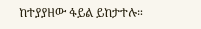ከተያያዘው ፋይል ይከታተሉ።